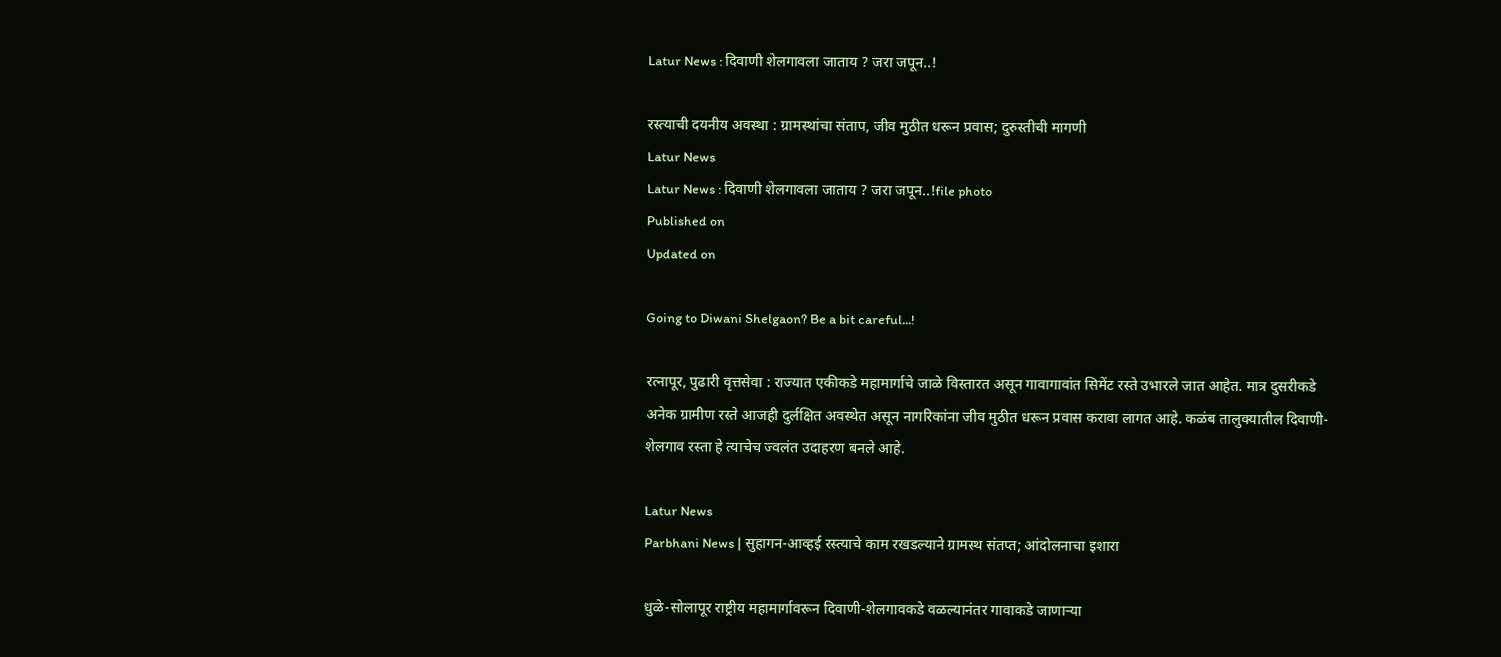Latur News : दिवाणी शेलगावला जाताय ? जरा जपून..!

रस्त्याची दयनीय अवस्था : ग्रामस्थांचा संताप, जीव मुठीत धरून प्रवास; दुरुस्तीची मागणी
Latur News
Latur News : दिवाणी शेलगावला जाताय ? जरा जपून..!file photo
Published on
Updated on

Going to Diwani Shelgaon? Be a bit careful...!

रत्नापूर, पुढारी वृत्तसेवा : राज्यात एकीकडे महामार्गाचे जाळे विस्तारत असून गावागावांत सिमेंट रस्ते उभारले जात आहेत. मात्र दुसरीकडे अनेक ग्रामीण रस्ते आजही दुर्लक्षित अवस्थेत असून नागरिकांना जीव मुठीत धरून प्रवास करावा लागत आहे. कळंब तालुक्यातील दिवाणी-शेलगाव रस्ता हे त्याचेच ज्वलंत उदाहरण बनले आहे.

Latur News
Parbhani News | सुहागन-आव्हई रस्त्याचे काम रखडल्याने ग्रामस्थ संतप्त; आंदोलनाचा इशारा

धुळे-सोलापूर राष्ट्रीय महामार्गावरून दिवाणी-शेलगावकडे वळल्यानंतर गावाकडे जाणाऱ्या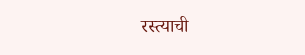रस्त्याची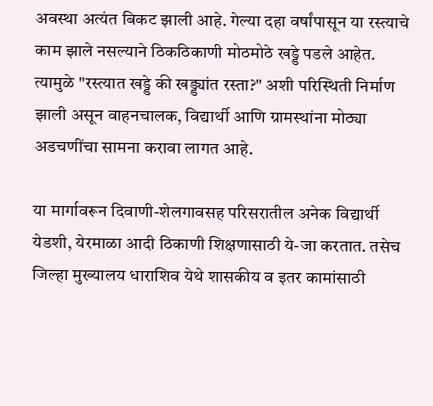अवस्था अत्यंत बिकट झाली आहे. गेल्या दहा वर्षांपासून या रस्त्याचे काम झाले नसल्याने ठिकठिकाणी मोठमोठे खड्डे पडले आहेत. त्यामुळे "रस्त्यात खड्डे की खड्ड्यांत रस्ता?" अशी परिस्थिती निर्माण झाली असून वाहनचालक, विद्यार्थी आणि ग्रामस्थांना मोठ्या अडचणींचा सामना करावा लागत आहे.

या मार्गावरून दिवाणी-शेलगावसह परिसरातील अनेक विद्यार्थी येडशी, येरमाळा आदी ठिकाणी शिक्षणासाठी ये-जा करतात. तसेच जिल्हा मुख्यालय धाराशिव येथे शासकीय व इतर कामांसाठी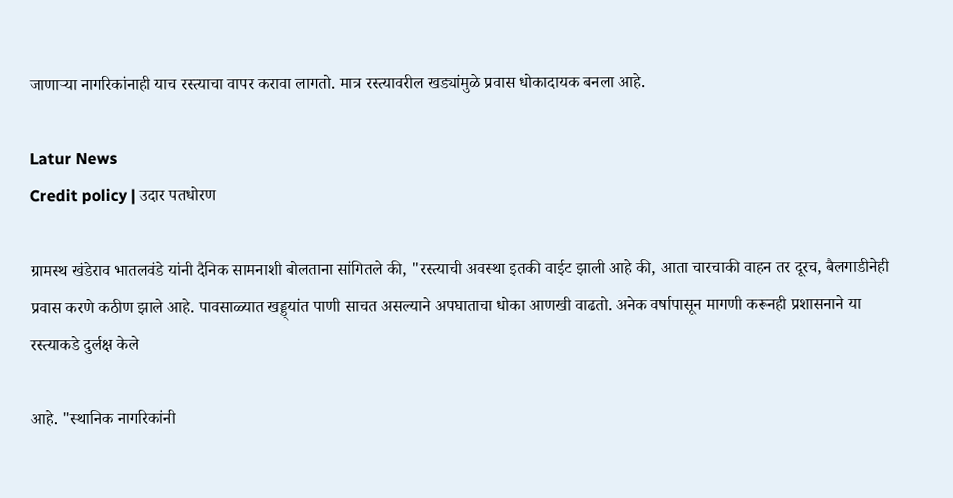जाणाऱ्या नागरिकांनाही याच रस्त्याचा वापर करावा लागतो. मात्र रस्त्यावरील खड्यांमुळे प्रवास धोकादायक बनला आहे.

Latur News
Credit policy | उदार पतधोरण

ग्रामस्थ खंडेराव भातलवंडे यांनी दैनिक सामनाशी बोलताना सांगितले की, "रस्त्याची अवस्था इतकी वाईट झाली आहे की, आता चारचाकी वाहन तर दूरच, बैलगाडीनेही प्रवास करणे कठीण झाले आहे. पावसाळ्यात खड्ड्यांत पाणी साचत असल्याने अपघाताचा धोका आणखी वाढतो. अनेक वर्षापासून मागणी करूनही प्रशासनाने या रस्त्याकडे दुर्लक्ष केले

आहे. "स्थानिक नागरिकांनी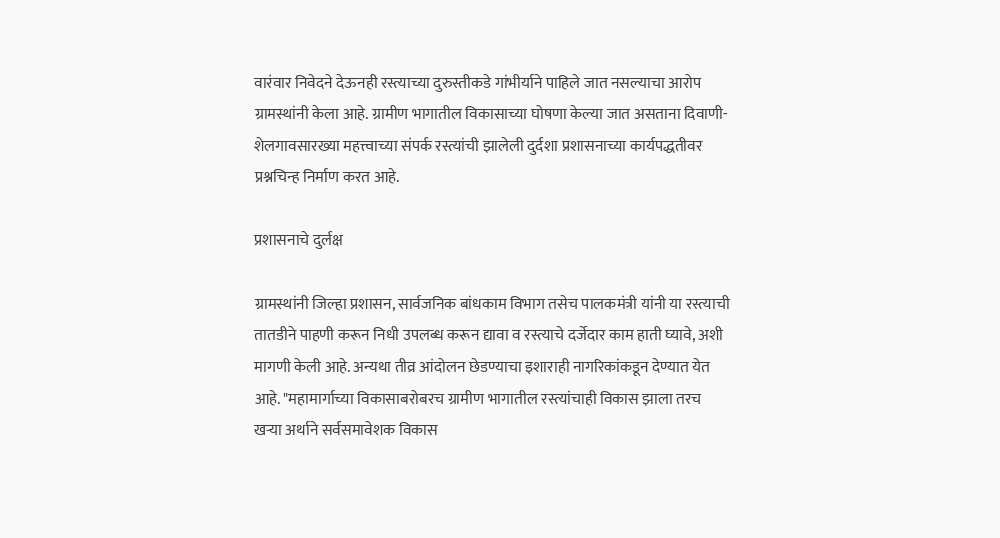वारंवार निवेदने देऊनही रस्त्याच्या दुरुस्तीकडे गांभीर्याने पाहिले जात नसल्याचा आरोप ग्रामस्थांनी केला आहे. ग्रामीण भागातील विकासाच्या घोषणा केल्या जात असताना दिवाणी-शेलगावसारख्या महत्त्वाच्या संपर्क रस्त्यांची झालेली दुर्दशा प्रशासनाच्या कार्यपद्धतीवर प्रश्नचिन्ह निर्माण करत आहे.

प्रशासनाचे दुर्लक्ष

ग्रामस्थांनी जिल्हा प्रशासन, सार्वजनिक बांधकाम विभाग तसेच पालकमंत्री यांनी या रस्त्याची तातडीने पाहणी करून निधी उपलब्ध करून द्यावा व रस्त्याचे दर्जेदार काम हाती घ्यावे, अशी मागणी केली आहे. अन्यथा तीव्र आंदोलन छेडण्याचा इशाराही नागरिकांकडून देण्यात येत आहे. "महामार्गाच्या विकासाबरोबरच ग्रामीण भागातील रस्त्यांचाही विकास झाला तरच खऱ्या अर्थाने सर्वसमावेशक विकास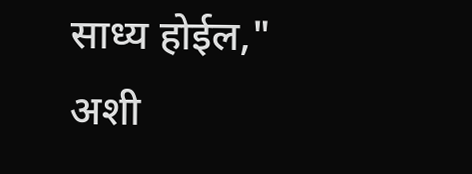साध्य होईल," अशी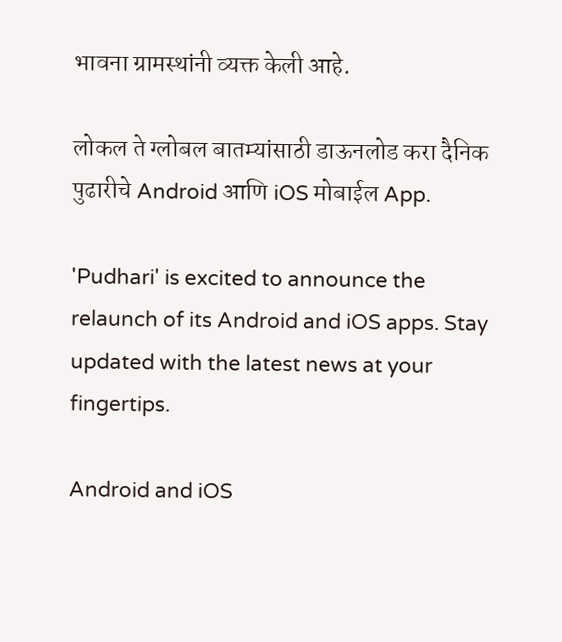भावना ग्रामस्थांनी व्यक्त केली आहे.

लोकल ते ग्लोबल बातम्यांसाठी डाऊनलोड करा दैनिक पुढारीचे Android आणि iOS मोबाईल App.

'Pudhari' is excited to announce the relaunch of its Android and iOS apps. Stay updated with the latest news at your fingertips.

Android and iOS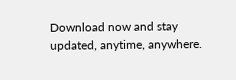Download now and stay updated, anytime, anywhere.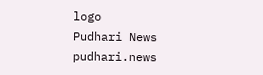logo
Pudhari News
pudhari.news